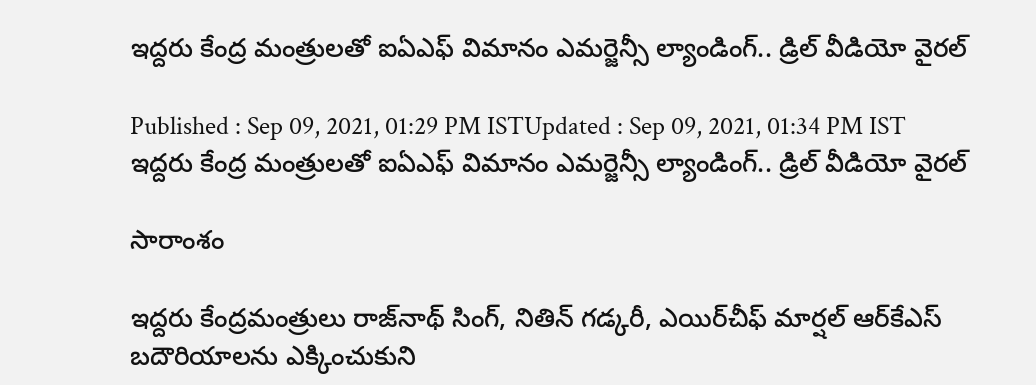ఇద్దరు కేంద్ర మంత్రులతో ఐఏఎఫ్ విమానం ఎమర్జెన్సీ ల్యాండింగ్.. డ్రిల్ వీడియో వైరల్

Published : Sep 09, 2021, 01:29 PM ISTUpdated : Sep 09, 2021, 01:34 PM IST
ఇద్దరు కేంద్ర మంత్రులతో ఐఏఎఫ్ విమానం ఎమర్జెన్సీ ల్యాండింగ్.. డ్రిల్ వీడియో వైరల్

సారాంశం

ఇద్దరు కేంద్రమంత్రులు రాజ్‌నాథ్ సింగ్, నితిన్ గడ్కరీ‌, ఎయిర్‌చీఫ్ మార్షల్ ఆర్‌కేఎస్ బదౌరియాలను ఎక్కించుకుని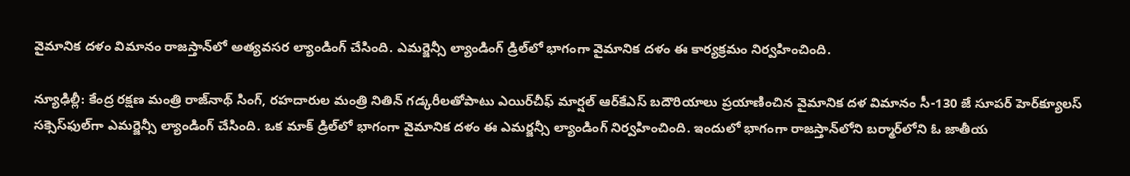వైమానిక దళం విమానం రాజస్తాన్‌లో అత్యవసర ల్యాండింగ్ చేసింది. ఎమర్జెన్సీ ల్యాండింగ్ డ్రిల్‌లో భాగంగా వైమానిక దళం ఈ కార్యక్రమం నిర్వహించింది.

న్యూఢిల్లీ: కేంద్ర రక్షణ మంత్రి రాజ్‌నాథ్ సింగ్, రహదారుల మంత్రి నితిన్ గడ్కరీలతోపాటు ఎయిర్‌చీఫ్ మార్షల్ ఆర్‌కేఎస్ బదౌరియాలు ప్రయాణించిన వైమానిక దళ విమానం సీ-130 జే సూపర్ హెర్‌క్యూలస్ సక్సెస్‌ఫుల్‌గా ఎమర్జెన్సీ ల్యాండింగ్ చేసింది. ఒక మాక్ డ్రిల్‌లో భాగంగా వైమానిక దళం ఈ ఎమర్జన్సీ ల్యాండింగ్ నిర్వహించింది. ఇందులో భాగంగా రాజస్తాన్‌లోని బర్మార్‌లోని ఓ జాతీయ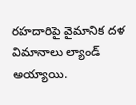రహదారిపై వైమానిక దళ విమానాలు ల్యాండ్ అయ్యాయి.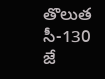తొలుత సీ-130 జే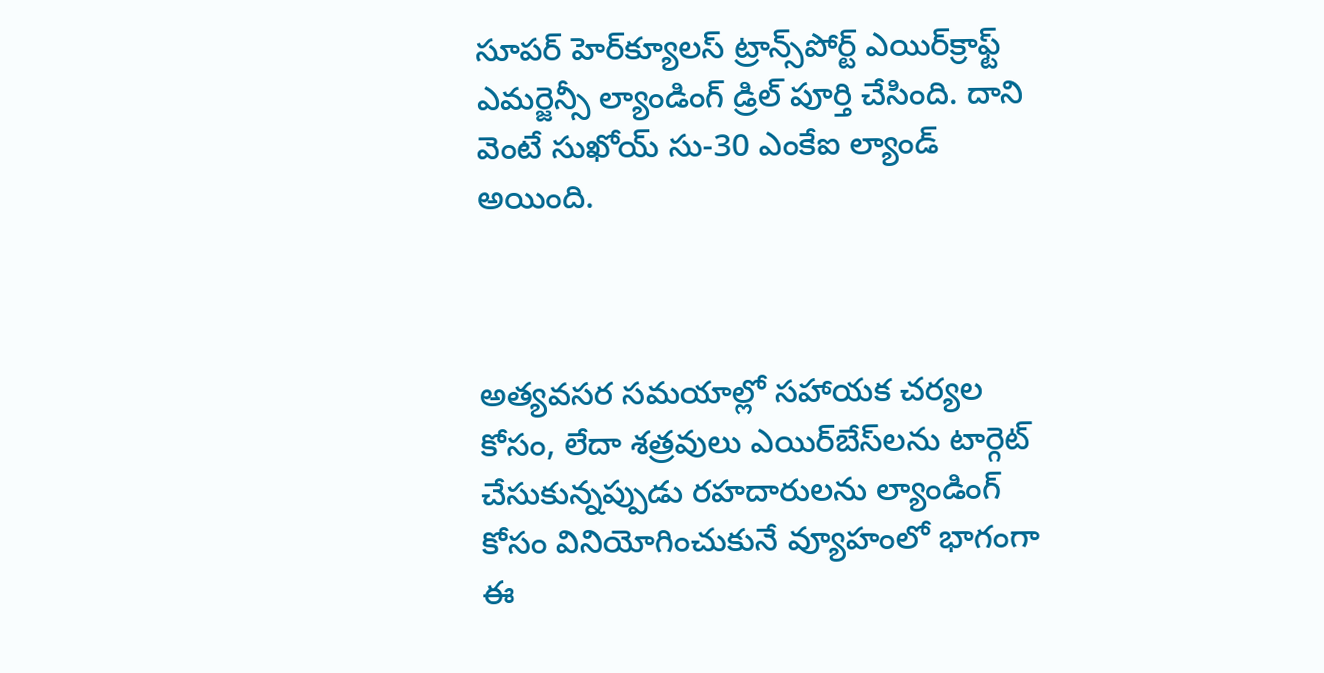సూపర్ హెర్‌క్యూలస్ ట్రాన్స్‌పోర్ట్ ఎయిర్‌క్రాఫ్ట్ ఎమర్జెన్సీ ల్యాండింగ్ డ్రిల్ పూర్తి చేసింది. దాని వెంటే సుఖోయ్ సు-30 ఎంకేఐ ల్యాండ్ అయింది.



అత్యవసర సమయాల్లో సహాయక చర్యల కోసం, లేదా శత్రవులు ఎయిర్‌బేస్‌లను టార్గెట్ చేసుకున్నప్పుడు రహదారులను ల్యాండింగ్ కోసం వినియోగించుకునే వ్యూహంలో భాగంగా ఈ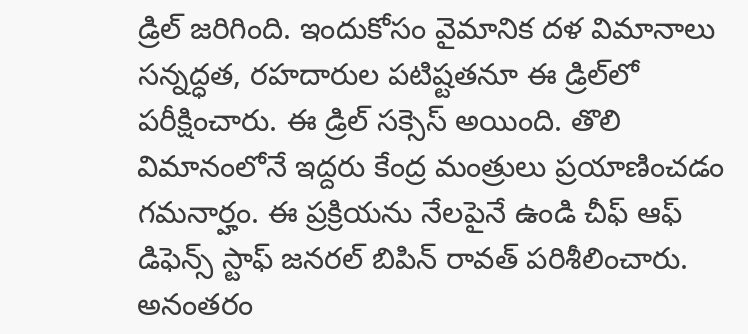డ్రిల్ జరిగింది. ఇందుకోసం వైమానిక దళ విమానాలు సన్నద్ధత, రహదారుల పటిష్టతనూ ఈ డ్రిల్‌లో పరీక్షించారు. ఈ డ్రిల్ సక్సెస్ అయింది. తొలి విమానంలోనే ఇద్దరు కేంద్ర మంత్రులు ప్రయాణించడం గమనార్హం. ఈ ప్రక్రియను నేలపైనే ఉండి చీఫ్ ఆఫ్ డిఫెన్స్ స్టాఫ్ జనరల్ బిపిన్ రావత్ పరిశీలించారు. అనంతరం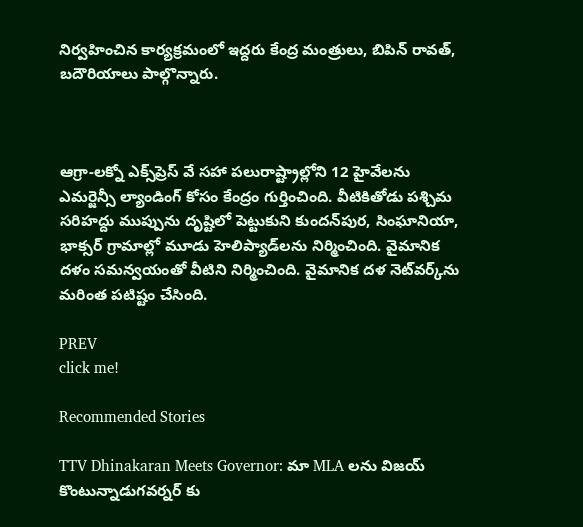నిర్వహించిన కార్యక్రమంలో ఇద్దరు కేంద్ర మంత్రులు, బిపిన్ రావత్, బదౌరియాలు పాల్గొన్నారు.



ఆగ్రా-లక్నో ఎక్స్‌ప్రెస్ వే సహా పలురాష్ట్రాల్లోని 12 హైవేలను ఎమర్జెన్సీ ల్యాండింగ్ కోసం కేంద్రం గుర్తించింది. వీటికితోడు పశ్చిమ సరిహద్దు ముప్పును దృష్టిలో పెట్టుకుని కుందన్‌పుర, సింఘానియా, భాక్సర్ గ్రామాల్లో మూడు హెలిప్యాడ్‌లను నిర్మించింది. వైమానిక దళం సమన్వయంతో వీటిని నిర్మించింది. వైమానిక దళ నెట్‌వర్క్‌ను మరింత పటిష్టం చేసింది.

PREV
click me!

Recommended Stories

TTV Dhinakaran Meets Governor: మా MLA లను విజయ్ కొంటున్నాడుగవర్నర్ కు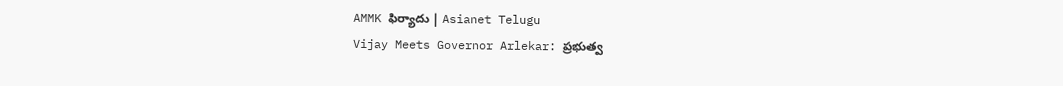AMMK ఫిర్యాదు | Asianet Telugu
Vijay Meets Governor Arlekar: ప్రభుత్వ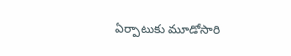ఏర్పాటుకు మూడోసారి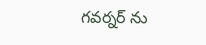గవర్నర్ ను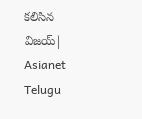కలిసిన విజయ్| Asianet Telugu